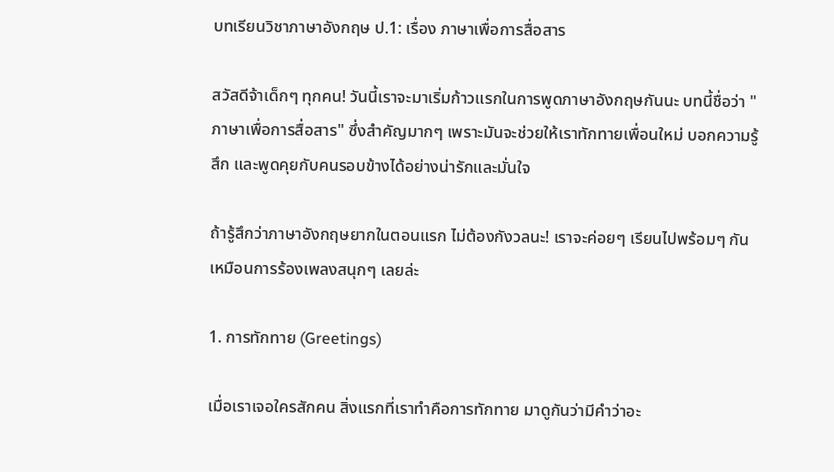บทเรียนวิชาภาษาอังกฤษ ป.1: เรื่อง ภาษาเพื่อการสื่อสาร

สวัสดีจ้าเด็กๆ ทุกคน! วันนี้เราจะมาเริ่มก้าวแรกในการพูดภาษาอังกฤษกันนะ บทนี้ชื่อว่า "ภาษาเพื่อการสื่อสาร" ซึ่งสำคัญมากๆ เพราะมันจะช่วยให้เราทักทายเพื่อนใหม่ บอกความรู้สึก และพูดคุยกับคนรอบข้างได้อย่างน่ารักและมั่นใจ

ถ้ารู้สึกว่าภาษาอังกฤษยากในตอนแรก ไม่ต้องกังวลนะ! เราจะค่อยๆ เรียนไปพร้อมๆ กัน เหมือนการร้องเพลงสนุกๆ เลยล่ะ

1. การทักทาย (Greetings)

เมื่อเราเจอใครสักคน สิ่งแรกที่เราทำคือการทักทาย มาดูกันว่ามีคำว่าอะ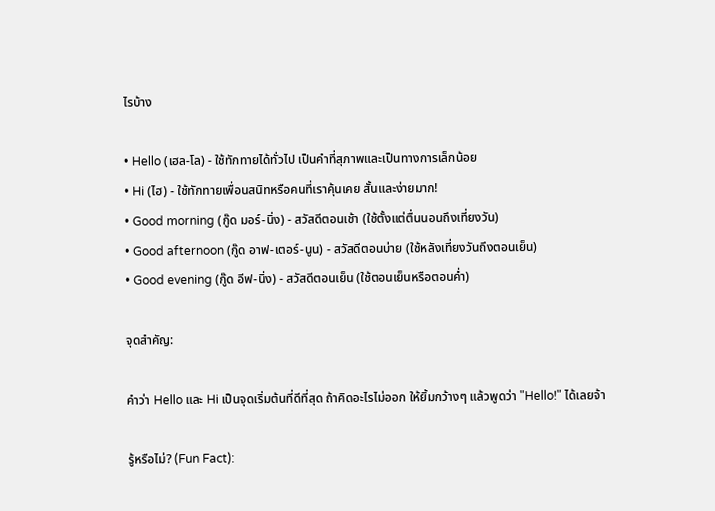ไรบ้าง

• Hello (เฮล-โล) - ใช้ทักทายได้ทั่วไป เป็นคำที่สุภาพและเป็นทางการเล็กน้อย
• Hi (ไฮ) - ใช้ทักทายเพื่อนสนิทหรือคนที่เราคุ้นเคย สั้นและง่ายมาก!
• Good morning (กู๊ด มอร์-นิ่ง) - สวัสดีตอนเช้า (ใช้ตั้งแต่ตื่นนอนถึงเที่ยงวัน)
• Good afternoon (กู๊ด อาฟ-เตอร์-นูน) - สวัสดีตอนบ่าย (ใช้หลังเที่ยงวันถึงตอนเย็น)
• Good evening (กู๊ด อีฟ-นิ่ง) - สวัสดีตอนเย็น (ใช้ตอนเย็นหรือตอนค่ำ)

จุดสำคัญ:

คำว่า Hello และ Hi เป็นจุดเริ่มต้นที่ดีที่สุด ถ้าคิดอะไรไม่ออก ให้ยิ้มกว้างๆ แล้วพูดว่า "Hello!" ได้เลยจ้า

รู้หรือไม่? (Fun Fact):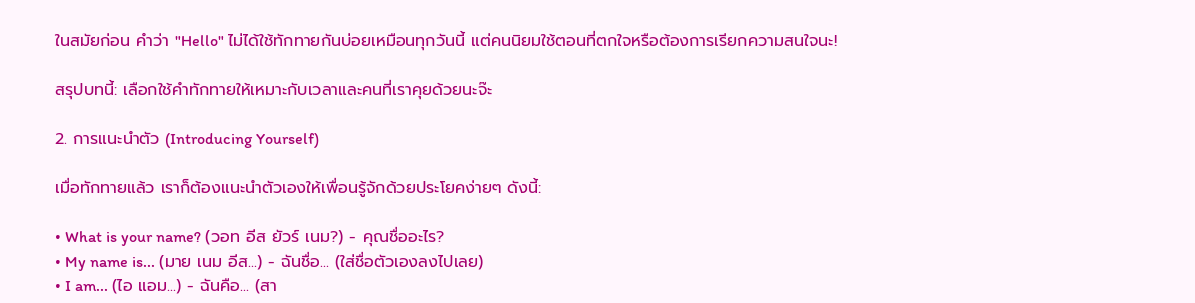ในสมัยก่อน คำว่า "Hello" ไม่ได้ใช้ทักทายกันบ่อยเหมือนทุกวันนี้ แต่คนนิยมใช้ตอนที่ตกใจหรือต้องการเรียกความสนใจนะ!

สรุปบทนี้: เลือกใช้คำทักทายให้เหมาะกับเวลาและคนที่เราคุยด้วยนะจ๊ะ

2. การแนะนำตัว (Introducing Yourself)

เมื่อทักทายแล้ว เราก็ต้องแนะนำตัวเองให้เพื่อนรู้จักด้วยประโยคง่ายๆ ดังนี้:

• What is your name? (วอท อีส ยัวร์ เนม?) - คุณชื่ออะไร?
• My name is... (มาย เนม อีส...) - ฉันชื่อ... (ใส่ชื่อตัวเองลงไปเลย)
• I am... (ไอ แอม...) - ฉันคือ... (สา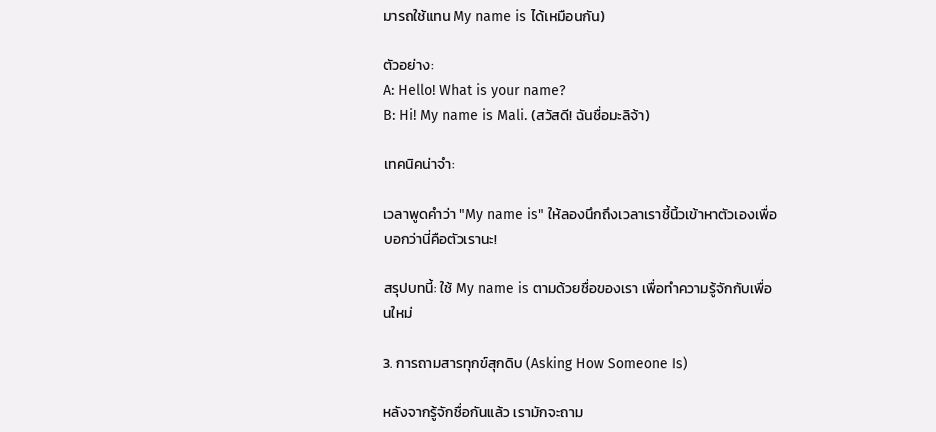มารถใช้แทน My name is ได้เหมือนกัน)

ตัวอย่าง:
A: Hello! What is your name?
B: Hi! My name is Mali. (สวัสดี! ฉันชื่อมะลิจ้า)

เทคนิคน่าจำ:

เวลาพูดคำว่า "My name is" ให้ลองนึกถึงเวลาเราชี้นิ้วเข้าหาตัวเองเพื่อบอกว่านี่คือตัวเรานะ!

สรุปบทนี้: ใช้ My name is ตามด้วยชื่อของเรา เพื่อทำความรู้จักกับเพื่อนใหม่

3. การถามสารทุกข์สุกดิบ (Asking How Someone Is)

หลังจากรู้จักชื่อกันแล้ว เรามักจะถาม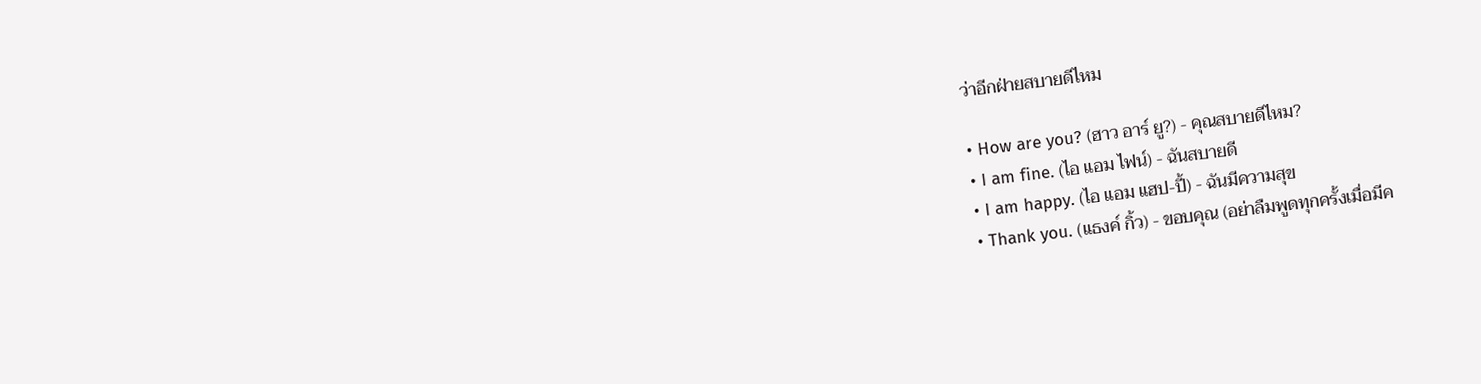ว่าอีกฝ่ายสบายดีไหม

• How are you? (ฮาว อาร์ ยู?) - คุณสบายดีไหม?
• I am fine. (ไอ แอม ไฟน์) - ฉันสบายดี
• I am happy. (ไอ แอม แฮป-ปี้) - ฉันมีความสุข
• Thank you. (แธงค์ กิ้ว) - ขอบคุณ (อย่าลืมพูดทุกครั้งเมื่อมีค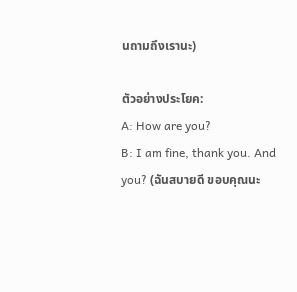นถามถึงเรานะ)

ตัวอย่างประโยค:
A: How are you?
B: I am fine, thank you. And you? (ฉันสบายดี ขอบคุณนะ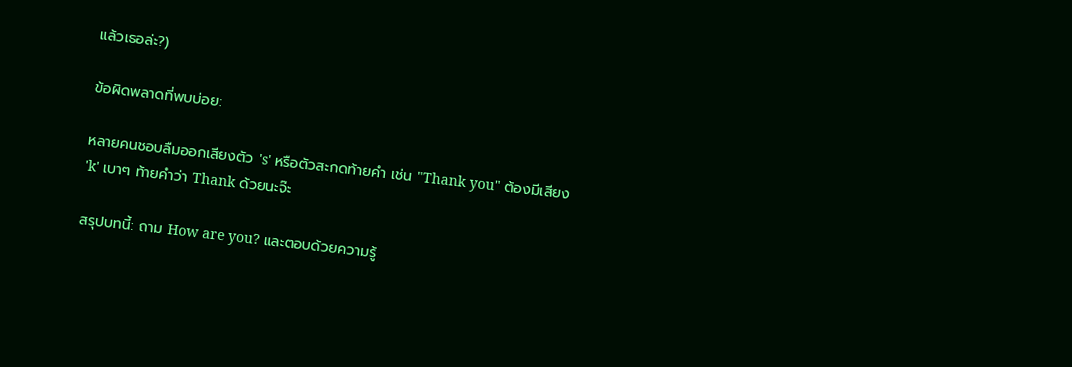แล้วเธอล่ะ?)

ข้อผิดพลาดที่พบบ่อย:

หลายคนชอบลืมออกเสียงตัว 's' หรือตัวสะกดท้ายคำ เช่น "Thank you" ต้องมีเสียง 'k' เบาๆ ท้ายคำว่า Thank ด้วยนะจ๊ะ

สรุปบทนี้: ถาม How are you? และตอบด้วยความรู้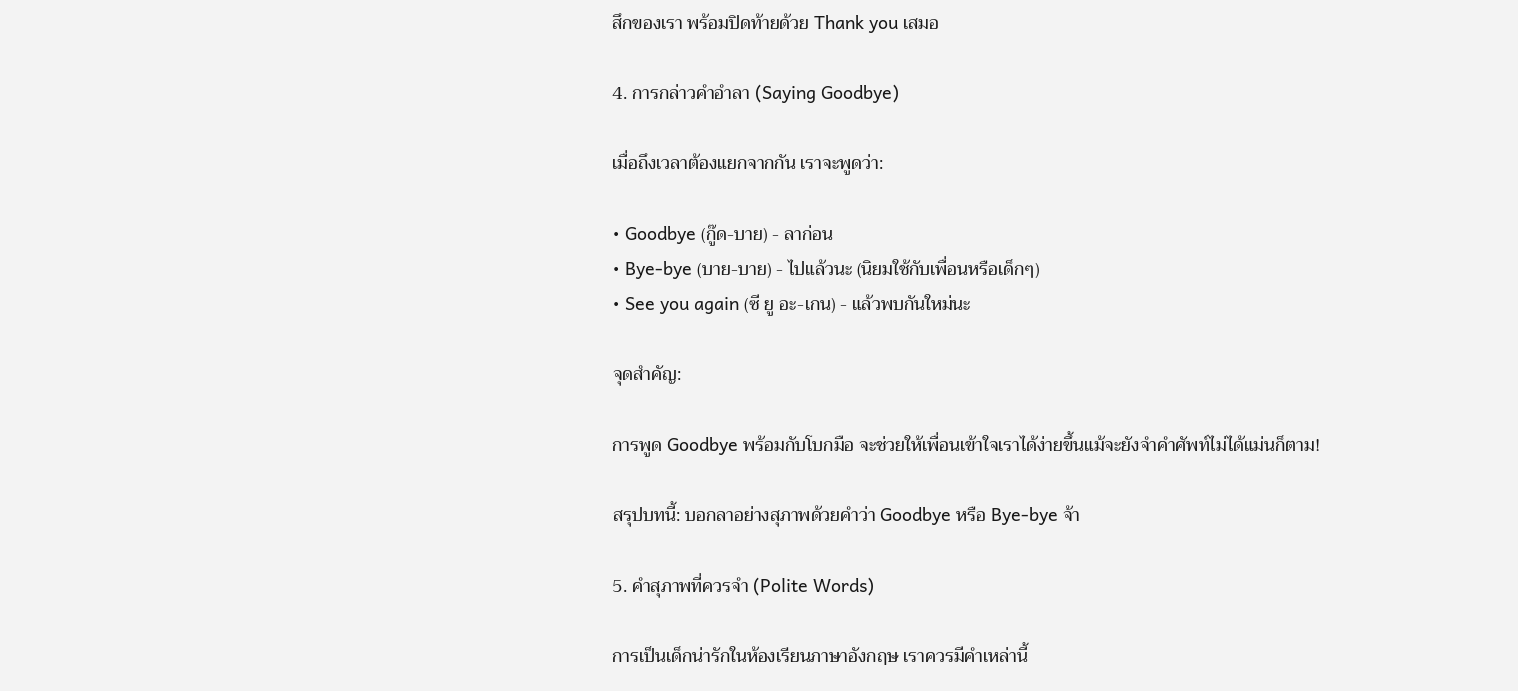สึกของเรา พร้อมปิดท้ายด้วย Thank you เสมอ

4. การกล่าวคำอำลา (Saying Goodbye)

เมื่อถึงเวลาต้องแยกจากกัน เราจะพูดว่า:

• Goodbye (กู๊ด-บาย) - ลาก่อน
• Bye-bye (บาย-บาย) - ไปแล้วนะ (นิยมใช้กับเพื่อนหรือเด็กๆ)
• See you again (ซี ยู อะ-เกน) - แล้วพบกันใหม่นะ

จุดสำคัญ:

การพูด Goodbye พร้อมกับโบกมือ จะช่วยให้เพื่อนเข้าใจเราได้ง่ายขึ้นแม้จะยังจำคำศัพท์ไม่ได้แม่นก็ตาม!

สรุปบทนี้: บอกลาอย่างสุภาพด้วยคำว่า Goodbye หรือ Bye-bye จ้า

5. คำสุภาพที่ควรจำ (Polite Words)

การเป็นเด็กน่ารักในห้องเรียนภาษาอังกฤษ เราควรมีคำเหล่านี้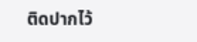ติดปากไว้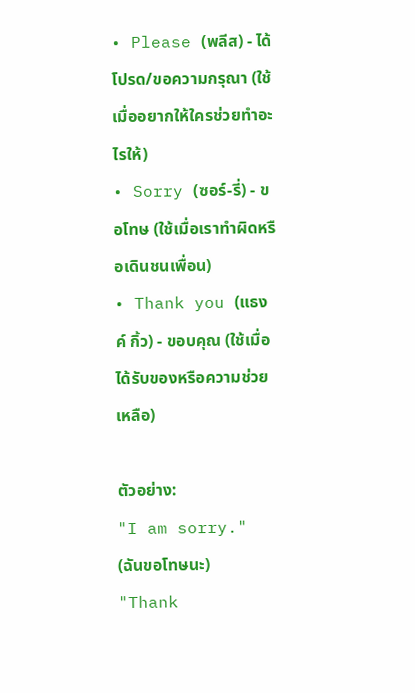• Please (พลีส) - ได้โปรด/ขอความกรุณา (ใช้เมื่ออยากให้ใครช่วยทำอะไรให้)
• Sorry (ซอร์-รี่) - ขอโทษ (ใช้เมื่อเราทำผิดหรือเดินชนเพื่อน)
• Thank you (แธงค์ กิ้ว) - ขอบคุณ (ใช้เมื่อได้รับของหรือความช่วยเหลือ)

ตัวอย่าง:
"I am sorry." (ฉันขอโทษนะ)
"Thank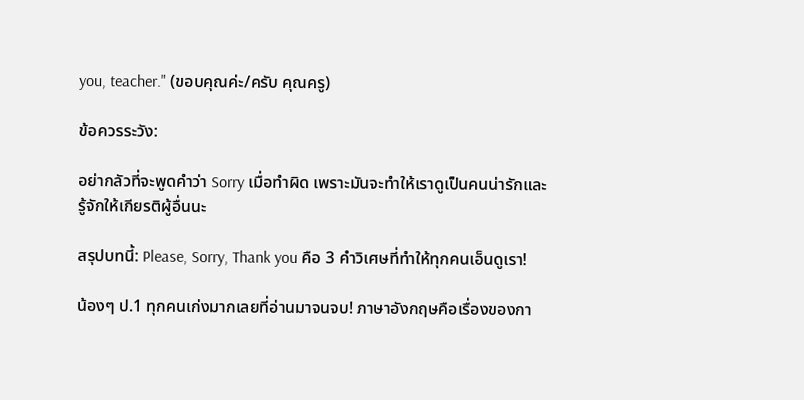you, teacher." (ขอบคุณค่ะ/ครับ คุณครู)

ข้อควรระวัง:

อย่ากลัวที่จะพูดคำว่า Sorry เมื่อทำผิด เพราะมันจะทำให้เราดูเป็นคนน่ารักและรู้จักให้เกียรติผู้อื่นนะ

สรุปบทนี้: Please, Sorry, Thank you คือ 3 คำวิเศษที่ทำให้ทุกคนเอ็นดูเรา!

น้องๆ ป.1 ทุกคนเก่งมากเลยที่อ่านมาจนจบ! ภาษาอังกฤษคือเรื่องของกา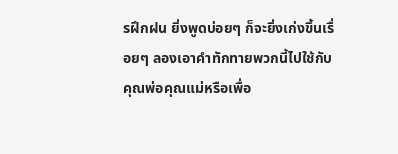รฝึกฝน ยิ่งพูดบ่อยๆ ก็จะยิ่งเก่งขึ้นเรื่อยๆ ลองเอาคำทักทายพวกนี้ไปใช้กับคุณพ่อคุณแม่หรือเพื่อ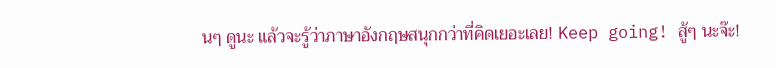นๆ ดูนะ แล้วจะรู้ว่าภาษาอังกฤษสนุกกว่าที่คิดเยอะเลย! Keep going! สู้ๆ นะจ๊ะ!